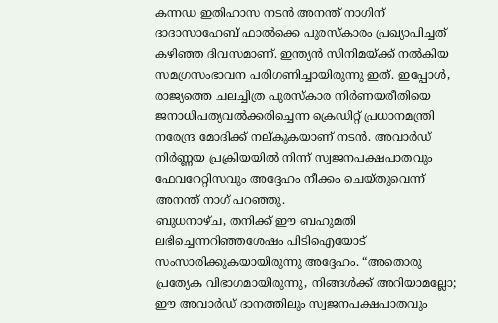കന്നഡ ഇതിഹാസ നടൻ അനന്ത് നാഗിന് ദാദാസാഹേബ് ഫാൽക്കെ പുരസ്കാരം പ്രഖ്യാപിച്ചത് കഴിഞ്ഞ ദിവസമാണ്. ഇന്ത്യൻ സിനിമയ്ക്ക് നൽകിയ സമഗ്രസംഭാവന പരിഗണിച്ചായിരുന്നു ഇത്. ഇപ്പോൾ, രാജ്യത്തെ ചലച്ചിത്ര പുരസ്കാര നിർണയരീതിയെ ജനാധിപത്യവൽക്കരിച്ചെന്ന ക്രെഡിറ്റ് പ്രധാനമന്ത്രി നരേന്ദ്ര മോദിക്ക് നല്കുകയാണ് നടൻ. അവാർഡ് നിർണ്ണയ പ്രക്രിയയിൽ നിന്ന് സ്വജനപക്ഷപാതവും ഫേവറേറ്റിസവും അദ്ദേഹം നീക്കം ചെയ്തുവെന്ന് അനന്ത് നാഗ് പറഞ്ഞു.
ബുധനാഴ്ച, തനിക്ക് ഈ ബഹുമതി ലഭിച്ചെന്നറിഞ്ഞശേഷം പിടിഐയോട് സംസാരിക്കുകയായിരുന്നു അദ്ദേഹം. “അതൊരു പ്രത്യേക വിഭാഗമായിരുന്നു, നിങ്ങൾക്ക് അറിയാമല്ലോ; ഈ അവാർഡ് ദാനത്തിലും സ്വജനപക്ഷപാതവും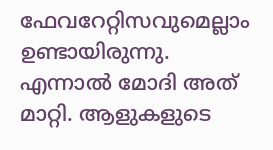ഫേവറേറ്റിസവുമെല്ലാം ഉണ്ടായിരുന്നു. എന്നാൽ മോദി അത് മാറ്റി. ആളുകളുടെ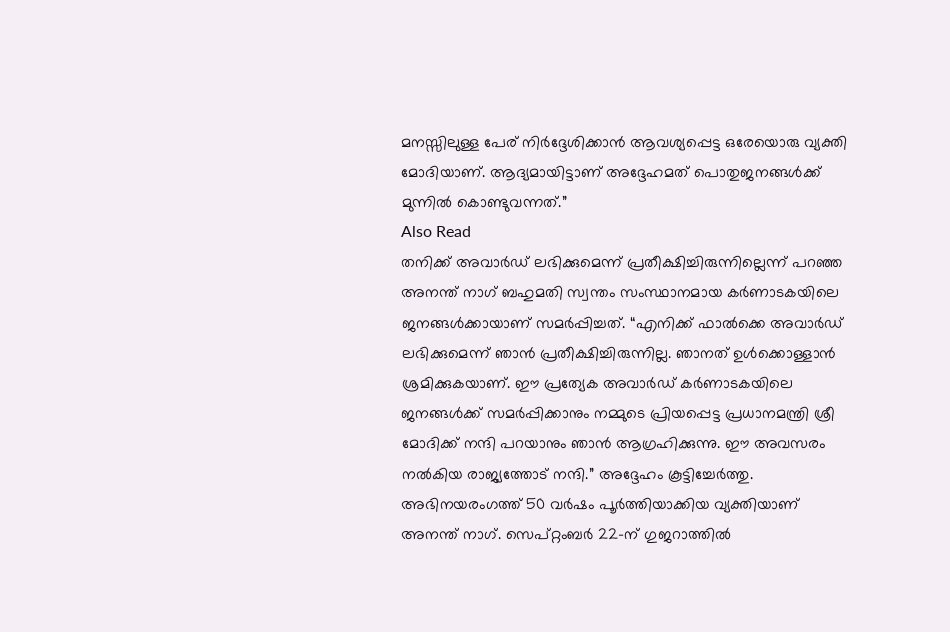മനസ്സിലുള്ള പേര് നിർദ്ദേശിക്കാൻ ആവശ്യപ്പെട്ട ഒരേയൊരു വ്യക്തി മോദിയാണ്. ആദ്യമായിട്ടാണ് അദ്ദേഹമത് പൊതുജനങ്ങൾക്ക് മുന്നിൽ കൊണ്ടുവന്നത്.”
Also Read
തനിക്ക് അവാർഡ് ലഭിക്കുമെന്ന് പ്രതീക്ഷിച്ചിരുന്നില്ലെന്ന് പറഞ്ഞ അനന്ത് നാഗ് ബഹുമതി സ്വന്തം സംസ്ഥാനമായ കർണാടകയിലെ ജനങ്ങൾക്കായാണ് സമർപ്പിച്ചത്. “എനിക്ക് ഫാൽക്കെ അവാർഡ് ലഭിക്കുമെന്ന് ഞാൻ പ്രതീക്ഷിച്ചിരുന്നില്ല. ഞാനത് ഉൾക്കൊള്ളാൻ ശ്രമിക്കുകയാണ്. ഈ പ്രത്യേക അവാർഡ് കർണാടകയിലെ ജനങ്ങൾക്ക് സമർപ്പിക്കാനും നമ്മുടെ പ്രിയപ്പെട്ട പ്രധാനമന്ത്രി ശ്രീ മോദിക്ക് നന്ദി പറയാനും ഞാൻ ആഗ്രഹിക്കുന്നു. ഈ അവസരം നൽകിയ രാജ്യത്തോട് നന്ദി.” അദ്ദേഹം കൂട്ടിച്ചേർത്തു.
അഭിനയരംഗത്ത് 50 വർഷം പൂർത്തിയാക്കിയ വ്യക്തിയാണ് അനന്ത് നാഗ്. സെപ്റ്റംബർ 22-ന് ഗുജറാത്തിൽ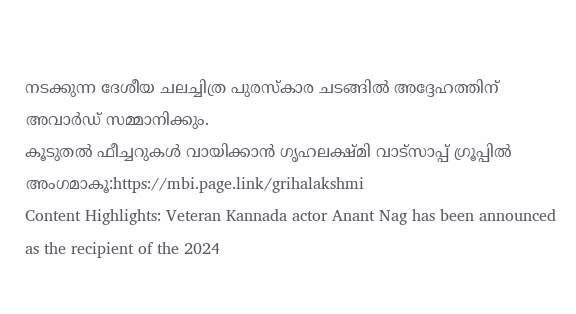നടക്കുന്ന ദേശീയ ചലച്ചിത്ര പുരസ്കാര ചടങ്ങിൽ അദ്ദേഹത്തിന് അവാർഡ് സമ്മാനിക്കും.
കൂടുതൽ ഫീച്ചറുകൾ വായിക്കാൻ ഗൃഹലക്ഷ്മി വാട്സാപ്പ് ഗ്രൂപ്പിൽ അംഗമാകൂ:https://mbi.page.link/grihalakshmi
Content Highlights: Veteran Kannada actor Anant Nag has been announced as the recipient of the 2024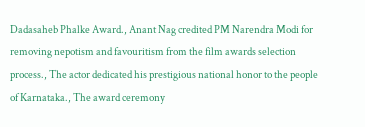Dadasaheb Phalke Award., Anant Nag credited PM Narendra Modi for removing nepotism and favouritism from the film awards selection process., The actor dedicated his prestigious national honor to the people of Karnataka., The award ceremony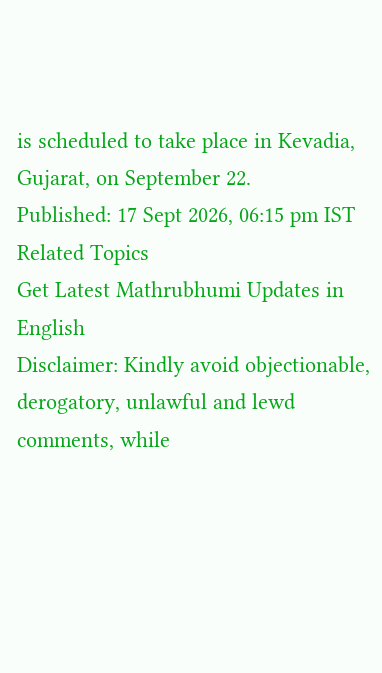is scheduled to take place in Kevadia, Gujarat, on September 22.
Published: 17 Sept 2026, 06:15 pm IST
Related Topics
Get Latest Mathrubhumi Updates in English
Disclaimer: Kindly avoid objectionable, derogatory, unlawful and lewd comments, while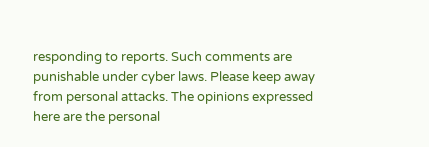responding to reports. Such comments are punishable under cyber laws. Please keep away from personal attacks. The opinions expressed here are the personal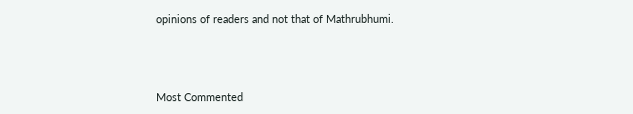opinions of readers and not that of Mathrubhumi.



Most Commented